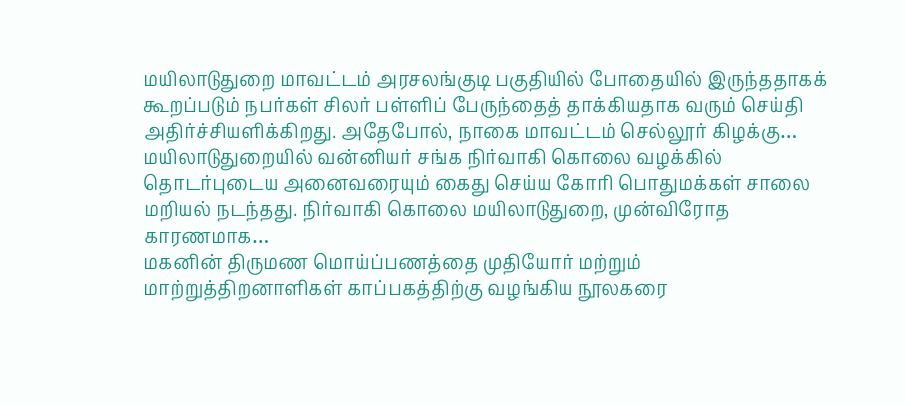மயிலாடுதுறை மாவட்டம் அரசலங்குடி பகுதியில் போதையில் இருந்ததாகக் கூறப்படும் நபர்கள் சிலர் பள்ளிப் பேருந்தைத் தாக்கியதாக வரும் செய்தி அதிர்ச்சியளிக்கிறது. அதேபோல், நாகை மாவட்டம் செல்லூர் கிழக்கு…
மயிலாடுதுறையில் வன்னியர் சங்க நிர்வாகி கொலை வழக்கில் தொடர்புடைய அனைவரையும் கைது செய்ய கோரி பொதுமக்கள் சாலை மறியல் நடந்தது. நிர்வாகி கொலை மயிலாடுதுறை, முன்விரோத காரணமாக…
மகனின் திருமண மொய்ப்பணத்தை முதியோர் மற்றும் மாற்றுத்திறனாளிகள் காப்பகத்திற்கு வழங்கிய நூலகரை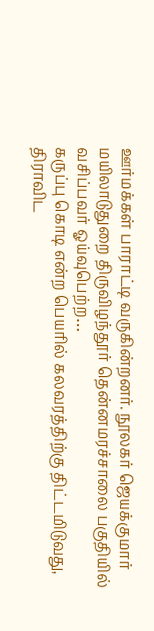ஊர்மக்கள் பாராட்டி வருகின்றனர். நூலகர் ஜெயக்குமார் மயிலாடுதுறை திருவிழந்தூர் தென்னமரச்சாலை பகுதியில் வசிப்பவர் ஓய்வுபெற்ற…
கருப்பு கொடி என்ற பெயரில் கலவரத்திற்கு திட்டமிடுவது, திராவிட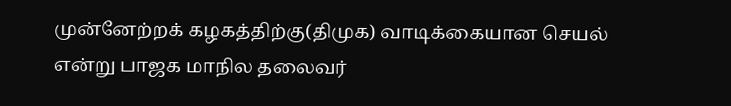முன்னேற்றக் கழகத்திற்கு(திமுக) வாடிக்கையான செயல் என்று பாஜக மாநில தலைவர்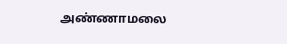அண்ணாமலை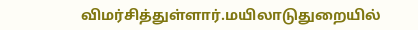விமர்சித்துள்ளார்.மயிலாடுதுறையில்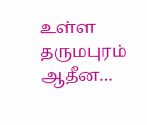உள்ள தருமபுரம் ஆதீன…